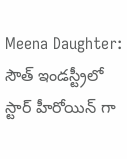Meena Daughter: సౌత్ ఇండస్ట్రీలో స్టార్ హీరోయిన్ గా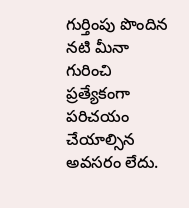గుర్తింపు పొందిన నటి మీనా గురించి ప్రత్యేకంగా పరిచయం చేయాల్సిన అవసరం లేదు.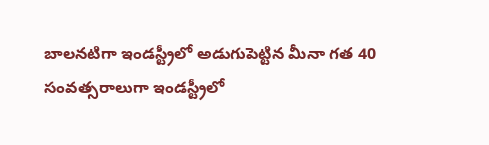బాలనటిగా ఇండస్ట్రీలో అడుగుపెట్టిన మీనా గత 40 సంవత్సరాలుగా ఇండస్ట్రీలో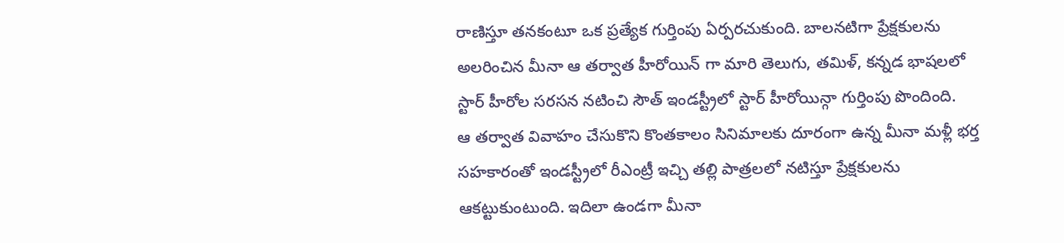రాణిస్తూ తనకంటూ ఒక ప్రత్యేక గుర్తింపు ఏర్పరచుకుంది. బాలనటిగా ప్రేక్షకులను అలరించిన మీనా ఆ తర్వాత హీరోయిన్ గా మారి తెలుగు, తమిళ్, కన్నడ భాషలలో స్టార్ హీరోల సరసన నటించి సౌత్ ఇండస్ట్రీలో స్టార్ హీరోయిన్గా గుర్తింపు పొందింది.
ఆ తర్వాత వివాహం చేసుకొని కొంతకాలం సినిమాలకు దూరంగా ఉన్న మీనా మళ్లీ భర్త సహకారంతో ఇండస్ట్రీలో రీఎంట్రీ ఇచ్చి తల్లి పాత్రలలో నటిస్తూ ప్రేక్షకులను ఆకట్టుకుంటుంది. ఇదిలా ఉండగా మీనా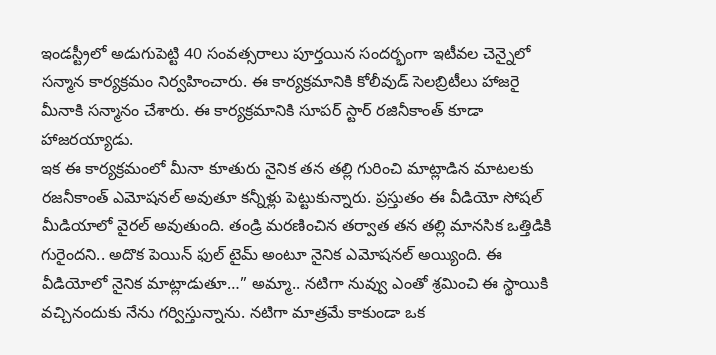ఇండస్ట్రీలో అడుగుపెట్టి 40 సంవత్సరాలు పూర్తయిన సందర్భంగా ఇటీవల చెన్నైలో సన్మాన కార్యక్రమం నిర్వహించారు. ఈ కార్యక్రమానికి కోలీవుడ్ సెలబ్రిటీలు హాజరై మీనాకి సన్మానం చేశారు. ఈ కార్యక్రమానికి సూపర్ స్టార్ రజినీకాంత్ కూడా హాజరయ్యాడు.
ఇక ఈ కార్యక్రమంలో మీనా కూతురు నైనిక తన తల్లి గురించి మాట్లాడిన మాటలకు రజనీకాంత్ ఎమోషనల్ అవుతూ కన్నీళ్లు పెట్టుకున్నారు. ప్రస్తుతం ఈ వీడియో సోషల్ మీడియాలో వైరల్ అవుతుంది. తండ్రి మరణించిన తర్వాత తన తల్లి మానసిక ఒత్తిడికి గురైందని.. అదొక పెయిన్ ఫుల్ టైమ్ అంటూ నైనిక ఎమోషనల్ అయ్యింది. ఈ వీడియోలో నైనిక మాట్లాడుతూ…” అమ్మా.. నటిగా నువ్వు ఎంతో శ్రమించి ఈ స్థాయికి వచ్చినందుకు నేను గర్విస్తున్నాను. నటిగా మాత్రమే కాకుండా ఒక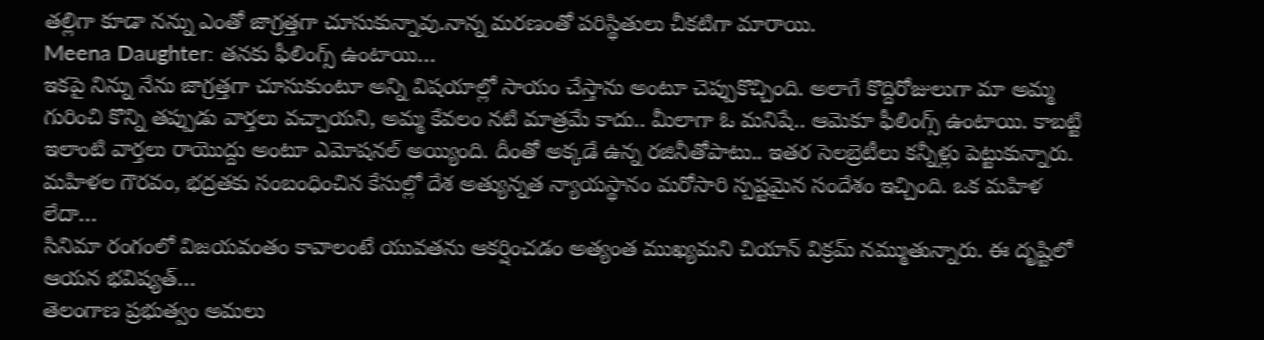తల్లిగా కూడా నన్ను ఎంతో జాగ్రత్తగా చూసుకున్నావు.నాన్న మరణంతో పరిస్థితులు చీకటిగా మారాయి.
Meena Daughter: తనకు ఫీలింగ్స్ ఉంటాయి…
ఇకపై నిన్ను నేను జాగ్రత్తగా చూసుకుంటూ అన్ని విషయాల్లో సాయం చేస్తాను అంటూ చెప్పుకొచ్చింది. అలాగే కొద్దిరోజులుగా మా అమ్మ గురించి కొన్ని తప్పుడు వార్తలు వచ్చాయని, అమ్మ కేవలం నటి మాత్రమే కాదు.. మీలాగా ఓ మనిషే.. ఆమెకూ ఫీలింగ్స్ ఉంటాయి. కాబట్టి ఇలాంటి వార్తలు రాయొద్దు అంటూ ఎమోషనల్ అయ్యింది. దీంతో అక్కడే ఉన్న రజినీతోపాటు.. ఇతర సెలబ్రెటీలు కన్నీళ్లు పెట్టుకున్నారు.
మహిళల గౌరవం, భద్రతకు సంబంధించిన కేసుల్లో దేశ అత్యున్నత న్యాయస్థానం మరోసారి స్పష్టమైన సందేశం ఇచ్చింది. ఒక మహిళ లేదా…
సినిమా రంగంలో విజయవంతం కావాలంటే యువతను ఆకర్షించడం అత్యంత ముఖ్యమని చియాన్ విక్రమ్ నమ్ముతున్నారు. ఈ దృష్టిలో ఆయన భవిష్యత్…
తెలంగాణ ప్రభుత్వం అమలు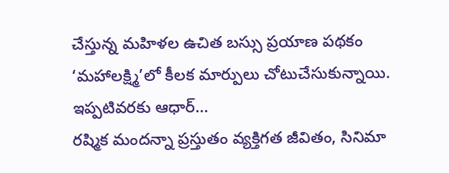చేస్తున్న మహిళల ఉచిత బస్సు ప్రయాణ పథకం ‘మహాలక్ష్మి’లో కీలక మార్పులు చోటుచేసుకున్నాయి. ఇప్పటివరకు ఆధార్…
రష్మిక మందన్నా ప్రస్తుతం వ్యక్తిగత జీవితం, సినిమా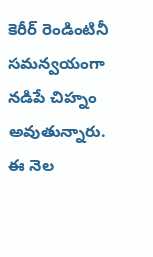కెరీర్ రెండింటినీ సమన్వయంగా నడిపే చిహ్నం అవుతున్నారు. ఈ నెల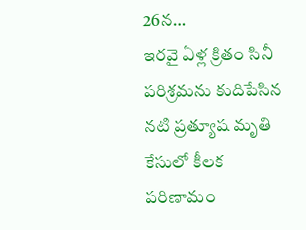26న…
ఇరవై ఏళ్ల క్రితం సినీ పరిశ్రమను కుదిపేసిన నటి ప్రత్యూష మృతి కేసులో కీలక పరిణామం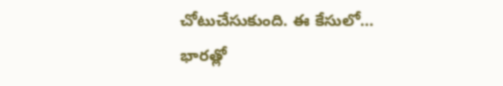చోటుచేసుకుంది. ఈ కేసులో…
భారత్లో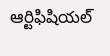ఆర్టిఫిషియల్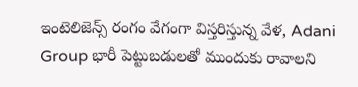ఇంటెలిజెన్స్ రంగం వేగంగా విస్తరిస్తున్న వేళ, Adani Group భారీ పెట్టుబడులతో ముందుకు రావాలని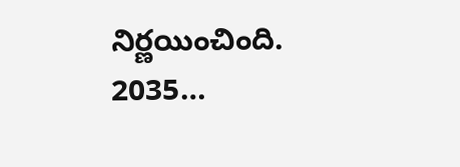నిర్ణయించింది. 2035…